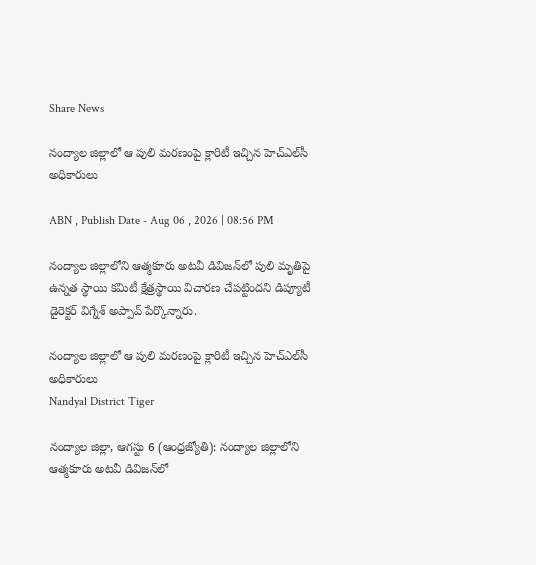Share News

నంద్యాల జిల్లాలో ఆ పులి మరణంపై క్లారిటీ ఇచ్చిన హెచ్ఎల్‌సీ అధికారులు

ABN , Publish Date - Aug 06 , 2026 | 08:56 PM

నంద్యాల జిల్లాలోని ఆత్మకూరు అటవీ డివిజన్‌లో పులి మృతిపై ఉన్నత స్థాయి కమిటీ క్షేత్రస్థాయి విచారణ చేపట్టిందని డిప్యూటీ డైరెక్టర్ విగ్నేశ్ అప్పావ్ పేర్కొన్నారు.

నంద్యాల జిల్లాలో ఆ పులి మరణంపై క్లారిటీ ఇచ్చిన హెచ్ఎల్‌సీ అధికారులు
Nandyal District Tiger

నంద్యాల జిల్లా, ఆగస్టు 6 (ఆంధ్రజ్యోతి): నంద్యాల జిల్లాలోని ఆత్మకూరు అటవీ డివిజన్‌లో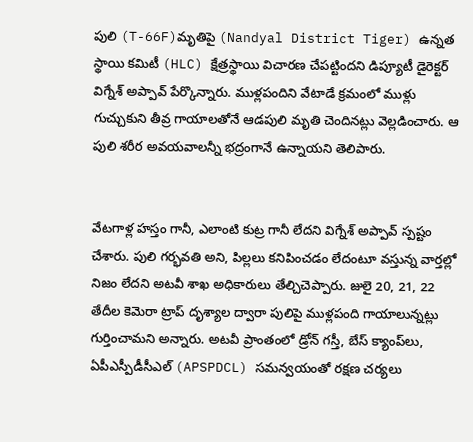పులి (T-66F)మృతిపై (Nandyal District Tiger) ఉన్నత స్థాయి కమిటీ (HLC) క్షేత్రస్థాయి విచారణ చేపట్టిందని డిప్యూటీ డైరెక్టర్ విగ్నేశ్ అప్పావ్ పేర్కొన్నారు. ముళ్లపందిని వేటాడే క్రమంలో ముళ్లు గుచ్చుకుని తీవ్ర గాయాలతోనే ఆడపులి మృతి చెందినట్లు వెల్లడించారు. ఆ పులి శరీర అవయవాలన్నీ భద్రంగానే ఉన్నాయని తెలిపారు.


వేటగాళ్ల హస్తం గానీ, ఎలాంటి కుట్ర గానీ లేదని విగ్నేశ్ అప్పావ్ స్పష్టం చేశారు. పులి గర్భవతి అని, పిల్లలు కనిపించడం లేదంటూ వస్తున్న వార్తల్లో నిజం లేదని అటవీ శాఖ అధికారులు తేల్చిచెప్పారు. జులై 20, 21, 22 తేదీల కెమెరా ట్రాప్ దృశ్యాల ద్వారా పులిపై ముళ్లపంది గాయాలున్నట్లు గుర్తించామని అన్నారు. అటవీ ప్రాంతంలో డ్రోన్ గస్తీ, బేస్ క్యాంప్‌లు, ఏపీఎస్పీడీసీఎల్ (APSPDCL) సమన్వయంతో రక్షణ చర్యలు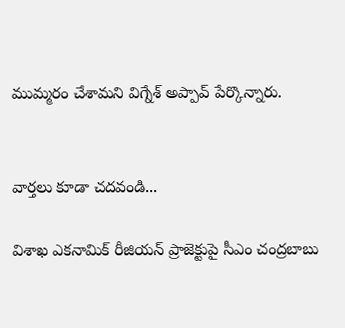ముమ్మరం చేశామని విగ్నేశ్ అప్పావ్ పేర్కొన్నారు.


వార్తలు కూడా చదవండి...

విశాఖ ఎకనామిక్ రీజియన్ ప్రాజెక్టుపై సీఎం చంద్రబాబు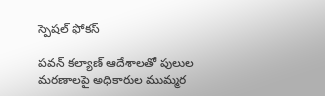స్పెషల్ ఫోకస్

పవన్ కల్యాణ్ ఆదేశాలతో పులుల మరణాలపై అధికారుల ముమ్మర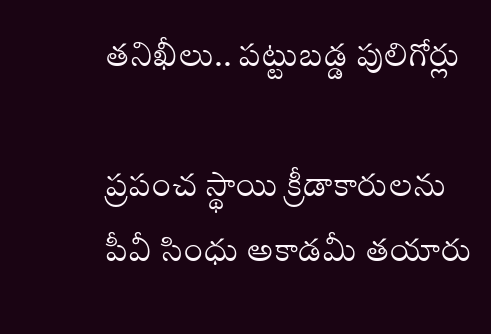తనిఖీలు.. పట్టుబడ్డ పులిగోర్లు

ప్రపంచ స్థాయి క్రీడాకారులను పీవీ సింధు అకాడమీ తయారు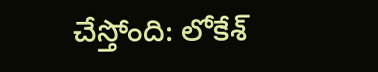చేస్తోంది: లోకేశ్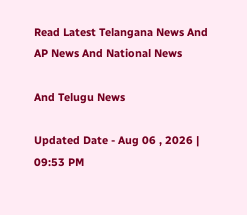Read Latest Telangana News And AP News And National News

And Telugu News

Updated Date - Aug 06 , 2026 | 09:53 PM